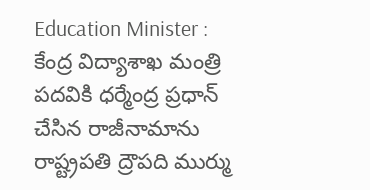Education Minister : కేంద్ర విద్యాశాఖ మంత్రి పదవికి ధర్మేంద్ర ప్రధాన్ చేసిన రాజీనామాను రాష్ట్రపతి ద్రౌపది ముర్ము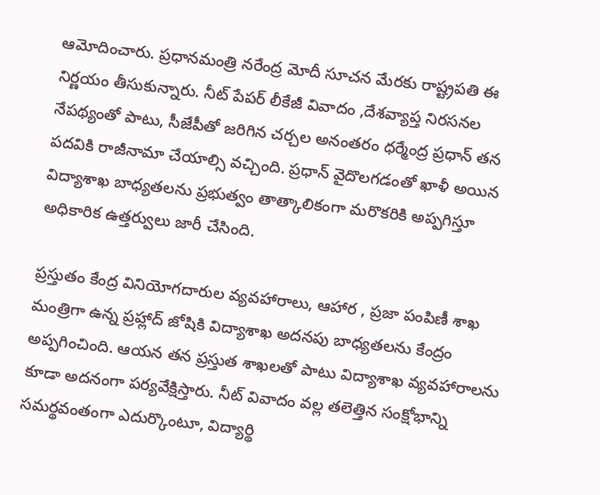ఆమోదించారు. ప్రధానమంత్రి నరేంద్ర మోదీ సూచన మేరకు రాష్ట్రపతి ఈ నిర్ణయం తీసుకున్నారు. నీట్ పేపర్ లీకేజీ వివాదం ,దేశవ్యాప్త నిరసనల నేపథ్యంతో పాటు, సీజేపీతో జరిగిన చర్చల అనంతరం ధర్మేంద్ర ప్రధాన్ తన పదవికి రాజీనామా చేయాల్సి వచ్చింది. ప్రధాన్ వైదొలగడంతో ఖాళీ అయిన విద్యాశాఖ బాధ్యతలను ప్రభుత్వం తాత్కాలికంగా మరొకరికి అప్పగిస్తూ అధికారిక ఉత్తర్వులు జారీ చేసింది.

ప్రస్తుతం కేంద్ర వినియోగదారుల వ్యవహారాలు, ఆహార , ప్రజా పంపిణీ శాఖ మంత్రిగా ఉన్న ప్రహ్లాద్ జోషికి విద్యాశాఖ అదనపు బాధ్యతలను కేంద్రం అప్పగించింది. ఆయన తన ప్రస్తుత శాఖలతో పాటు విద్యాశాఖ వ్యవహారాలను కూడా అదనంగా పర్యవేక్షిస్తారు. నీట్ వివాదం వల్ల తలెత్తిన సంక్షోభాన్ని సమర్థవంతంగా ఎదుర్కొంటూ, విద్యార్థి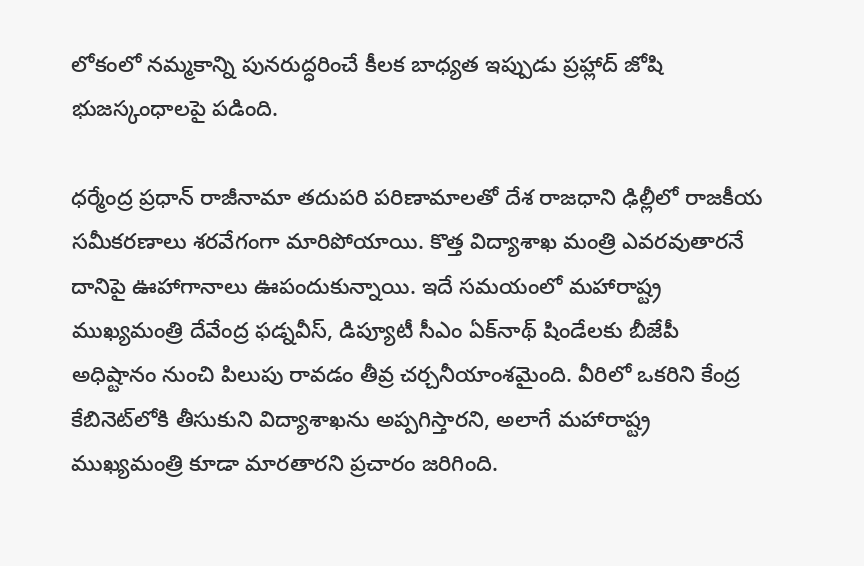లోకంలో నమ్మకాన్ని పునరుద్ధరించే కీలక బాధ్యత ఇప్పుడు ప్రహ్లాద్ జోషి భుజస్కంధాలపై పడింది.

ధర్మేంద్ర ప్రధాన్ రాజీనామా తదుపరి పరిణామాలతో దేశ రాజధాని ఢిల్లీలో రాజకీయ సమీకరణాలు శరవేగంగా మారిపోయాయి. కొత్త విద్యాశాఖ మంత్రి ఎవరవుతారనే దానిపై ఊహాగానాలు ఊపందుకున్నాయి. ఇదే సమయంలో మహారాష్ట్ర ముఖ్యమంత్రి దేవేంద్ర ఫడ్నవీస్, డిప్యూటీ సీఎం ఏక్‌నాథ్ షిండేలకు బీజేపీ అధిష్టానం నుంచి పిలుపు రావడం తీవ్ర చర్చనీయాంశమైంది. వీరిలో ఒకరిని కేంద్ర కేబినెట్‌లోకి తీసుకుని విద్యాశాఖను అప్పగిస్తారని, అలాగే మహారాష్ట్ర ముఖ్యమంత్రి కూడా మారతారని ప్రచారం జరిగింది.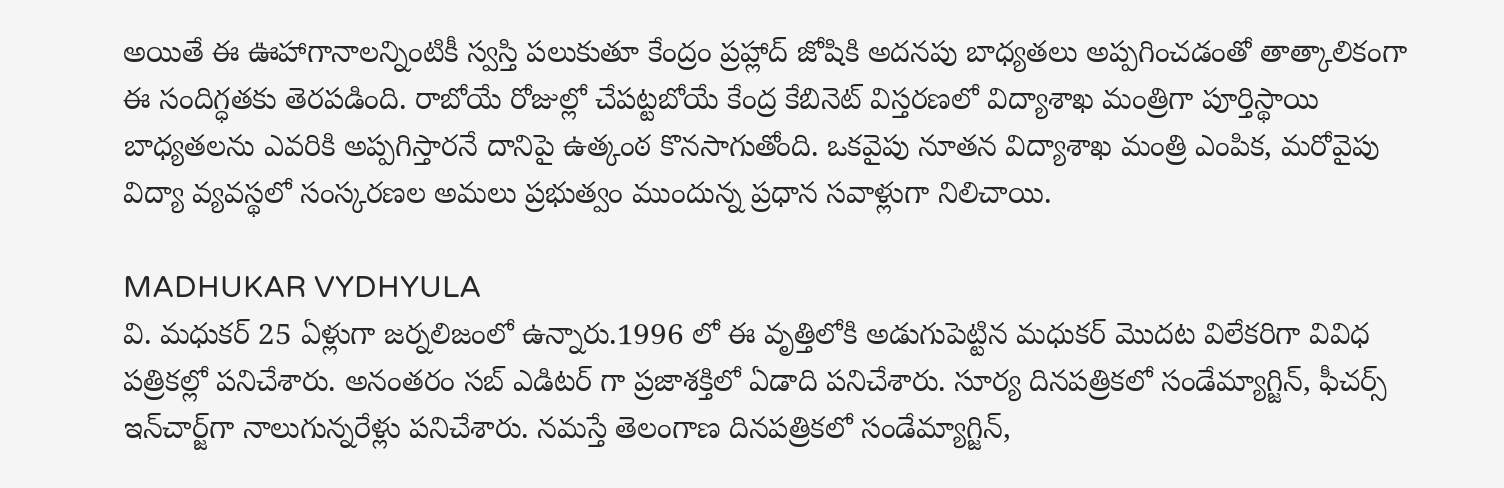అయితే ఈ ఊహాగానాలన్నింటికీ స్వస్తి పలుకుతూ కేంద్రం ప్రహ్లాద్ జోషికి అదనపు బాధ్యతలు అప్పగించడంతో తాత్కాలికంగా ఈ సందిగ్ధతకు తెరపడింది. రాబోయే రోజుల్లో చేపట్టబోయే కేంద్ర కేబినెట్ విస్తరణలో విద్యాశాఖ మంత్రిగా పూర్తిస్థాయి బాధ్యతలను ఎవరికి అప్పగిస్తారనే దానిపై ఉత్కంఠ కొనసాగుతోంది. ఒకవైపు నూతన విద్యాశాఖ మంత్రి ఎంపిక, మరోవైపు విద్యా వ్యవస్థలో సంస్కరణల అమలు ప్రభుత్వం ముందున్న ప్రధాన సవాళ్లుగా నిలిచాయి.

MADHUKAR VYDHYULA
వి. మధుకర్‌ 25 ఏళ్లుగా జర్నలిజంలో ఉన్నారు.1996 లో ఈ వృత్తిలోకి అడుగుపెట్టిన మధుకర్‌ మొదట విలేకరిగా వివిధ పత్రికల్లో పనిచేశారు. అనంతరం సబ్‌ ఎడిటర్‌ గా ప్రజాశక్తిలో ఏడాది పనిచేశారు. సూర్య దినపత్రికలో సండేమ్యాగ్జిన్‌, ఫీచర్స్‌ ఇన్‌చార్జ్‌గా నాలుగున్నరేళ్లు పనిచేశారు. నమస్తే తెలంగాణ దినపత్రికలో సండేమ్యాగ్జిన్‌,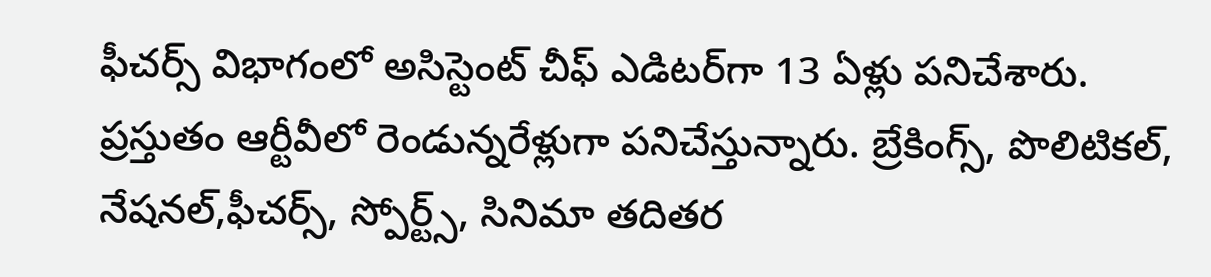ఫీచర్స్‌ విభాగంలో అసిస్టెంట్‌ చీఫ్‌ ఎడిటర్‌గా 13 ఏళ్లు పనిచేశారు. ప్రస్తుతం ఆర్టీవీలో రెండున్నరేళ్లుగా పనిచేస్తున్నారు. బ్రేకింగ్స్, పొలిటికల్, నేషనల్,ఫీచర్స్‌, స్పోర్ట్స్, సినిమా తదితర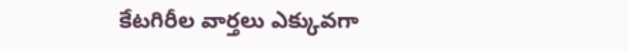కేటగిరీల వార్తలు ఎక్కువగా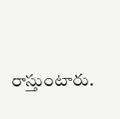రాస్తుంటారు.